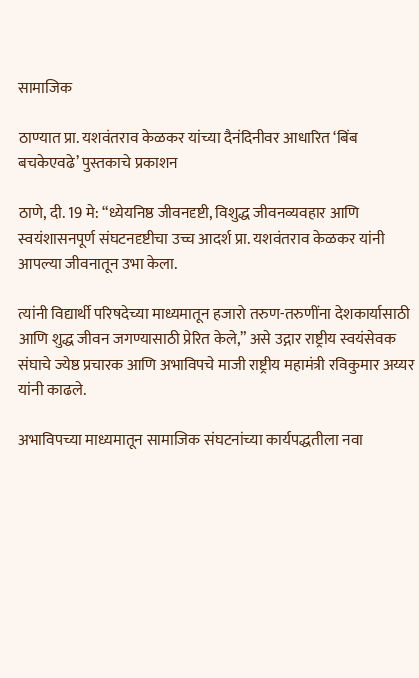सामाजिक

ठाण्यात प्रा. यशवंतराव केळकर यांच्या दैनंदिनीवर आधारित ‘बिंब बचकेएवढे’ पुस्तकाचे प्रकाशन

ठाणे, दी. 19 मे: “ध्येयनिष्ठ जीवनदृष्टी, विशुद्ध जीवनव्यवहार आणि स्वयंशासनपूर्ण संघटनदृष्टीचा उच्च आदर्श प्रा. यशवंतराव केळकर यांनी आपल्या जीवनातून उभा केला.

त्यांनी विद्यार्थी परिषदेच्या माध्यमातून हजारो तरुण-तरुणींना देशकार्यासाठी आणि शुद्ध जीवन जगण्यासाठी प्रेरित केले,” असे उद्गार राष्ट्रीय स्वयंसेवक संघाचे ज्येष्ठ प्रचारक आणि अभाविपचे माजी राष्ट्रीय महामंत्री रविकुमार अय्यर यांनी काढले.

अभाविपच्या माध्यमातून सामाजिक संघटनांच्या कार्यपद्धतीला नवा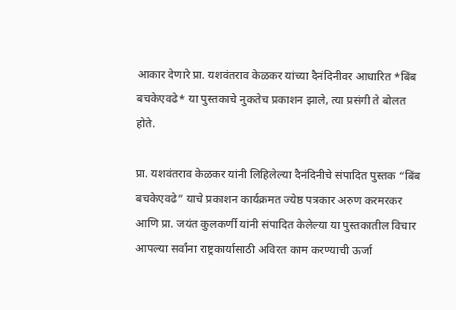आकार देणारे प्रा. यशवंतराव केळकर यांच्या दैनंदिनीवर आधारित *बिंब बचकेएवढे* या पुस्तकाचे नुकतेच प्रकाशन झाले, त्या प्रसंगी ते बोलत होते.

प्रा. यशवंतराव केळकर यांनी लिहिलेल्या दैनंदिनीचे संपादित पुस्तक “बिंब बचकेएवढे” याचे प्रकाशन कार्यक्रमत ज्येष्ठ पत्रकार अरुण करमरकर आणि प्रा. जयंत कुलकर्णी यांनी संपादित केलेल्या या पुस्तकातील विचार आपल्या सर्वांना राष्ट्रकार्यासाठी अविरत काम करण्याची ऊर्जा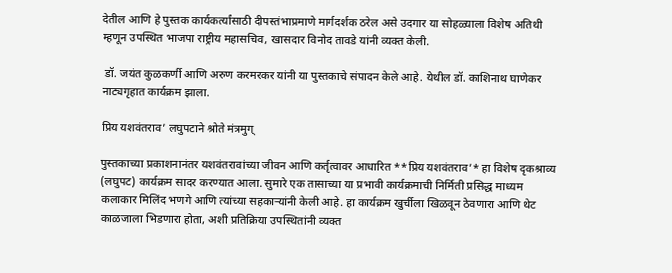देतील आणि हे पुस्तक कार्यकर्त्यांसाठी दीपस्तंभाप्रमाणे मार्गदर्शक ठरेल असे उदगार या सोहळ्याला विशेष अतिथी म्हणून उपस्थित भाजपा राष्ट्रीय महासचिव, खासदार विनोद तावडे यांनी व्यक्त केली.

 डॉ. जयंत कुळकर्णी आणि अरुण करमरकर यांनी या पुस्तकाचे संपादन केले आहे. येथील डॉ. काशिनाथ घाणेकर नाट्यगृहात कार्यक्रम झाला.

प्रिय यशवंतराव’ लघुपटाने श्रोते मंत्रमुग्

पुस्तकाच्या प्रकाशनानंतर यशवंतरावांच्या जीवन आणि कर्तृत्वावर आधारित **प्रिय यशवंतराव’* हा विशेष दृकश्राव्य (लघुपट) कार्यक्रम सादर करण्यात आला. सुमारे एक तासाच्या या प्रभावी कार्यक्रमाची निर्मिती प्रसिद्ध माध्यम कलाकार मिलिंद भणगे आणि त्यांच्या सहकाऱ्यांनी केली आहे. हा कार्यक्रम खुर्चीला खिळवून ठेवणारा आणि थेट काळजाला भिडणारा होता, अशी प्रतिक्रिया उपस्थितांनी व्यक्त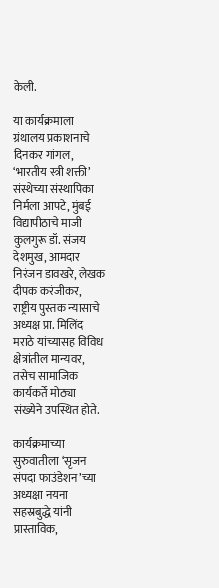केली.

या कार्यक्रमाला ग्रंथालय प्रकाशनाचे दिनकर गांगल, ‘भारतीय स्त्री शक्ती’ संस्थेच्या संस्थापिका निर्मला आपटे, मुंबई विद्यापीठाचे माजी कुलगुरू डॉ. संजय देशमुख, आमदार निरंजन डावखरे, लेखक दीपक करंजीकर, राष्ट्रीय पुस्तक न्यासाचे अध्यक्ष प्रा. मिलिंद मराठे यांच्यासह विविध क्षेत्रांतील मान्यवर, तसेच सामाजिक कार्यकर्ते मोठ्या संख्येने उपस्थित होते.

कार्यक्रमाच्या सुरुवातीला ‘सृजन संपदा फाउंडेशन’च्या अध्यक्षा नयना सहस्रबुद्धे यांनी प्रास्ताविक,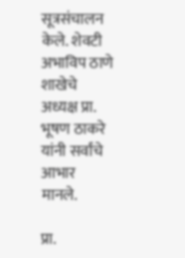सूत्रसंचालन केले. शेवटी अभाविप ठाणे शाखेचे अध्यक्ष प्रा. भूषण ठाकरे यांनी सर्वांचे आभार मानले.

प्रा.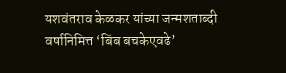यशवंतराव केळकर यांच्या जन्मशताब्दी वर्षानिमित्त ‘बिंब बचकेएवढे’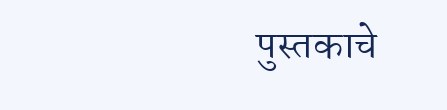पुस्तकाचे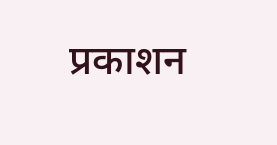प्रकाशन